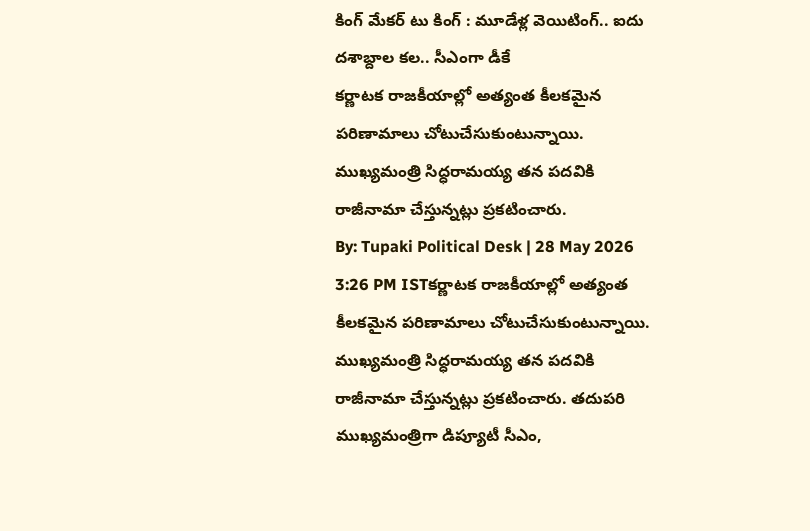కింగ్ మేకర్ టు కింగ్ : మూడేళ్ల వెయిటింగ్.. ఐదు దశాబ్దాల కల.. సీఎంగా డీకే
కర్ణాటక రాజకీయాల్లో అత్యంత కీలకమైన పరిణామాలు చోటుచేసుకుంటున్నాయి. ముఖ్యమంత్రి సిద్ధరామయ్య తన పదవికి రాజీనామా చేస్తున్నట్లు ప్రకటించారు.
By: Tupaki Political Desk | 28 May 2026 3:26 PM ISTకర్ణాటక రాజకీయాల్లో అత్యంత కీలకమైన పరిణామాలు చోటుచేసుకుంటున్నాయి. ముఖ్యమంత్రి సిద్ధరామయ్య తన పదవికి రాజీనామా చేస్తున్నట్లు ప్రకటించారు. తదుపరి ముఖ్యమంత్రిగా డిప్యూటీ సీఎం,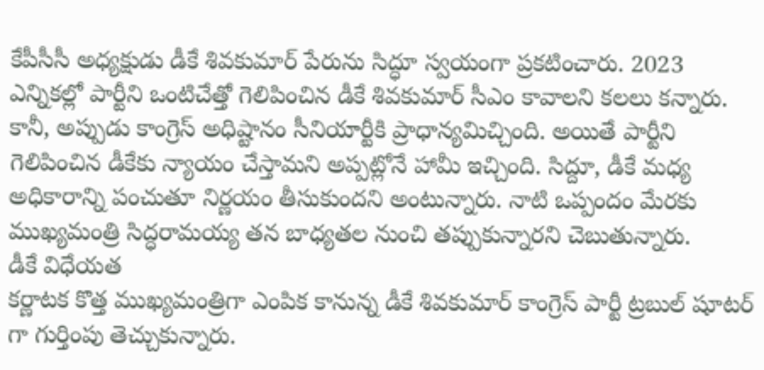కేపీసీసీ అధ్యక్షుడు డీకే శివకుమార్ పేరును సిద్ధూ స్వయంగా ప్రకటించారు. 2023 ఎన్నికల్లో పార్టీని ఒంటిచేత్తో గెలిపించిన డీకే శివకుమార్ సీఎం కావాలని కలలు కన్నారు. కానీ, అప్పుడు కాంగ్రెస్ అధిష్టానం సీనియార్టీకి ప్రాధాన్యమిచ్చింది. అయితే పార్టీని గెలిపించిన డీకేకు న్యాయం చేస్తామని అప్పట్లోనే హామీ ఇచ్చింది. సిద్దూ, డీకే మధ్య అధికారాన్ని పంచుతూ నిర్ణయం తీసుకుందని అంటున్నారు. నాటి ఒప్పందం మేరకు ముఖ్యమంత్రి సిద్ధరామయ్య తన బాధ్యతల నుంచి తప్పుకున్నారని చెబుతున్నారు.
డీకే విధేయత
కర్ణాటక కొత్త ముఖ్యమంత్రిగా ఎంపిక కానున్న డీకే శివకుమార్ కాంగ్రెస్ పార్టీ ట్రబుల్ షూటర్ గా గుర్తింపు తెచ్చుకున్నారు.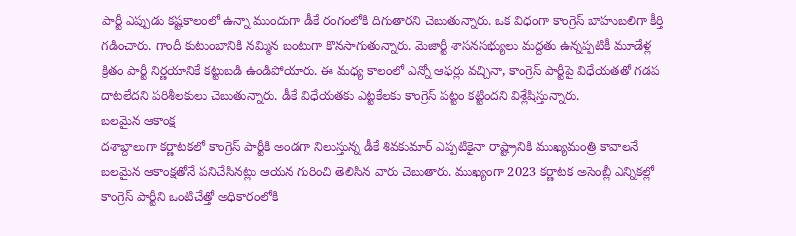పార్టీ ఎప్పుడు కష్టకాలంలో ఉన్నా ముందుగా డీకే రంగంలోకి దిగుతారని చెబుతున్నారు. ఒక విధంగా కాంగ్రెస్ బాహుబలిగా కీర్తి గడించారు. గాందీ కుటుంబానికి నమ్మిన బంటుగా కొనసాగుతున్నారు. మెజార్టీ శాసనసభ్యులు మద్దతు ఉన్నప్పటికీ మూడేళ్ల క్రితం పార్టీ నిర్ణయానికే కట్టుబడి ఉండిపోయారు. ఈ మధ్య కాలంలో ఎన్నో ఆఫర్లు వచ్చినా, కాంగ్రెస్ పార్టీపై విధేయతతో గడప దాటలేదని పరిశీలకులు చెబుతున్నారు. డీకే విధేయతకు ఎట్టకేలకు కాంగ్రెస్ పట్టం కట్టిందని విశ్లేషిస్తున్నారు.
బలమైన ఆకాంక్ష
దశాబ్దాలుగా కర్ణాటకలో కాంగ్రెస్ పార్టీకి అండగా నిలుస్తున్న డీకే శివకుమార్ ఎప్పటికైనా రాష్ట్రానికి ముఖ్యమంత్రి కావాలనే బలమైన ఆకాంక్షతోనే పనిచేసినట్లు ఆయన గురించి తెలిసిన వారు చెబుతారు. ముఖ్యంగా 2023 కర్ణాటక అసెంబ్లీ ఎన్నికల్లో కాంగ్రెస్ పార్టీని ఒంటిచేత్తో అధికారంలోకి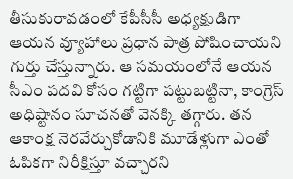తీసుకురావడంలో కేపీసీసీ అధ్యక్షుడిగా ఆయన వ్యూహాలు ప్రధాన పాత్ర పోషించాయని గుర్తు చేస్తున్నారు. ఆ సమయంలోనే ఆయన సీఎం పదవి కోసం గట్టిగా పట్టుబట్టినా, కాంగ్రెస్ అధిష్టానం సూచనతో వెనక్కి తగ్గారు. తన ఆకాంక్ష నెరవేర్చుకోడానికి మూడేళ్లుగా ఎంతో ఓపికగా నిరీక్షిస్తూ వచ్చారని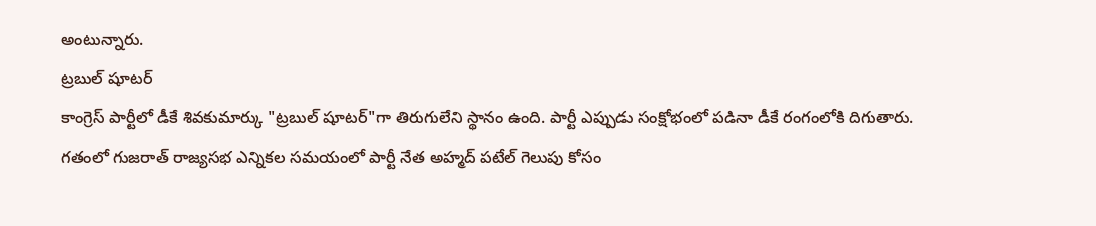అంటున్నారు.
ట్రబుల్ షూటర్
కాంగ్రెస్ పార్టీలో డీకే శివకుమార్కు "ట్రబుల్ షూటర్"గా తిరుగులేని స్థానం ఉంది. పార్టీ ఎప్పుడు సంక్షోభంలో పడినా డీకే రంగంలోకి దిగుతారు. గతంలో గుజరాత్ రాజ్యసభ ఎన్నికల సమయంలో పార్టీ నేత అహ్మద్ పటేల్ గెలుపు కోసం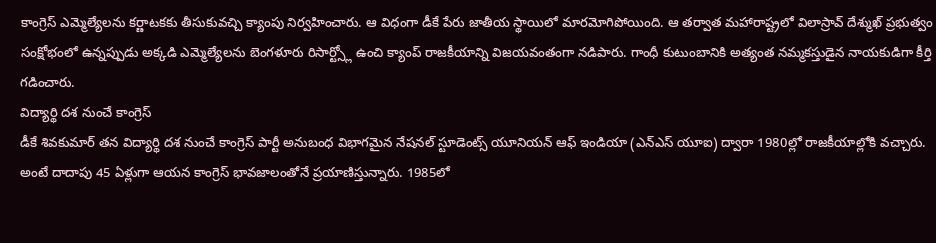కాంగ్రెస్ ఎమ్మెల్యేలను కర్ణాటకకు తీసుకువచ్చి క్యాంపు నిర్వహించారు. ఆ విధంగా డీకే పేరు జాతీయ స్థాయిలో మారమోగిపోయింది. ఆ తర్వాత మహారాష్ట్రలో విలాస్రావ్ దేశ్ముఖ్ ప్రభుత్వం సంక్షోభంలో ఉన్నప్పుడు అక్కడి ఎమ్మెల్యేలను బెంగళూరు రిసార్ట్స్లో ఉంచి క్యాంప్ రాజకీయాన్ని విజయవంతంగా నడిపారు. గాంధీ కుటుంబానికి అత్యంత నమ్మకస్తుడైన నాయకుడిగా కీర్తి గడించారు.
విద్యార్థి దశ నుంచే కాంగ్రెస్
డీకే శివకుమార్ తన విద్యార్థి దశ నుంచే కాంగ్రెస్ పార్టీ అనుబంధ విభాగమైన నేషనల్ స్టూడెంట్స్ యూనియన్ ఆఫ్ ఇండియా (ఎన్ఎస్ యూఐ) ద్వారా 1980ల్లో రాజకీయాల్లోకి వచ్చారు. అంటే దాదాపు 45 ఏళ్లుగా ఆయన కాంగ్రెస్ భావజాలంతోనే ప్రయాణిస్తున్నారు. 1985లో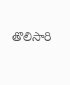తొలిసారి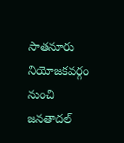సాతనూరు నియోజకవర్గం నుంచి జనతాదల్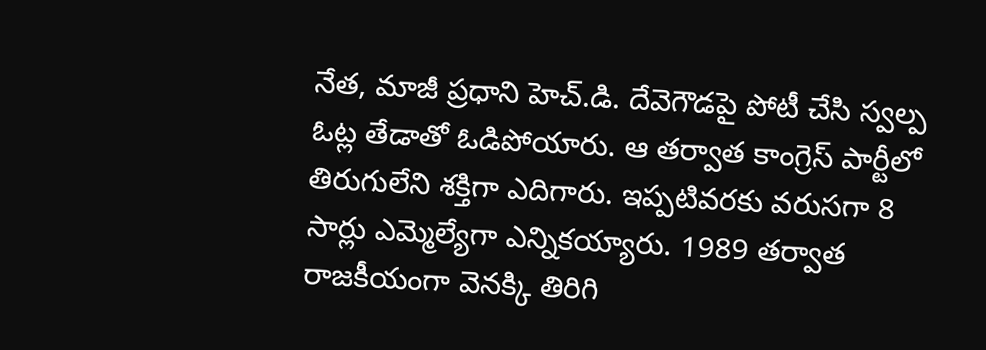నేత, మాజీ ప్రధాని హెచ్.డి. దేవెగౌడపై పోటీ చేసి స్వల్ప ఓట్ల తేడాతో ఓడిపోయారు. ఆ తర్వాత కాంగ్రెస్ పార్టీలో తిరుగులేని శక్తిగా ఎదిగారు. ఇప్పటివరకు వరుసగా 8 సార్లు ఎమ్మెల్యేగా ఎన్నికయ్యారు. 1989 తర్వాత రాజకీయంగా వెనక్కి తిరిగి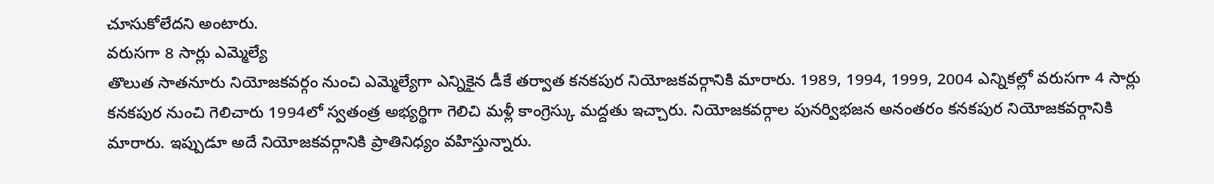చూసుకోలేదని అంటారు.
వరుసగా 8 సార్లు ఎమ్మెల్యే
తొలుత సాతనూరు నియోజకవర్గం నుంచి ఎమ్మెల్యేగా ఎన్నికైన డీకే తర్వాత కనకపుర నియోజకవర్గానికి మారారు. 1989, 1994, 1999, 2004 ఎన్నికల్లో వరుసగా 4 సార్లు కనకపుర నుంచి గెలిచారు 1994లో స్వతంత్ర అభ్యర్థిగా గెలిచి మళ్లీ కాంగ్రెస్కు మద్దతు ఇచ్చారు. నియోజకవర్గాల పునర్విభజన అనంతరం కనకపుర నియోజకవర్గానికి మారారు. ఇప్పుడూ అదే నియోజకవర్గానికి ప్రాతినిధ్యం వహిస్తున్నారు.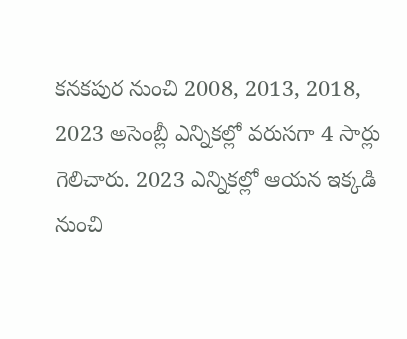కనకపుర నుంచి 2008, 2013, 2018, 2023 అసెంబ్లీ ఎన్నికల్లో వరుసగా 4 సార్లు గెలిచారు. 2023 ఎన్నికల్లో ఆయన ఇక్కడి నుంచి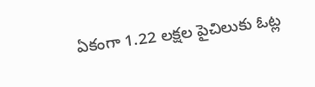ఏకంగా 1.22 లక్షల పైచిలుకు ఓట్ల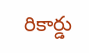రికార్డు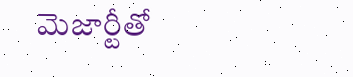మెజార్టీతో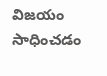విజయం సాధించడం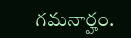గమనార్హం.